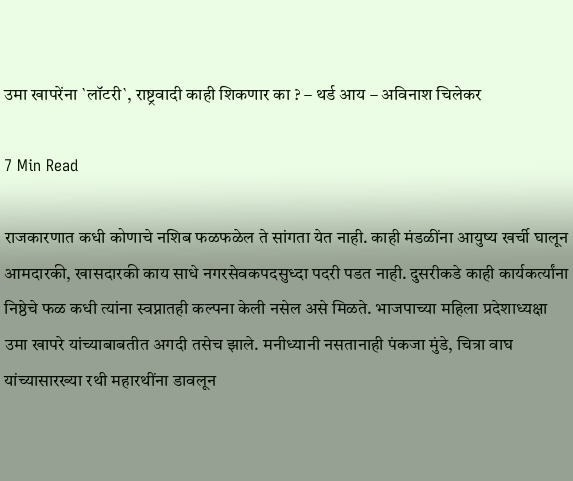उमा खापरेंना `लॉटरी`, राष्ट्रवादी काही शिकणार का ? – थर्ड आय – अविनाश चिलेकर

7 Min Read

राजकारणात कधी कोणाचे नशिब फळफळेल ते सांगता येत नाही. काही मंडळींना आयुष्य खर्ची घालून आमदारकी, खासदारकी काय साधे नगरसेवकपदसुध्दा पदरी पडत नाही. दुसरीकडे काही कार्यकर्त्यांना निष्ठेचे फळ कधी त्यांना स्वप्नातही कल्पना केली नसेल असे मिळते. भाजपाच्या महिला प्रदेशाध्यक्षा उमा खापरे यांच्याबाबतीत अगदी तसेच झाले. मनीध्यानी नसतानाही पंकजा मुंडे, चित्रा वाघ यांच्यासारख्या रथी महारथींना डावलून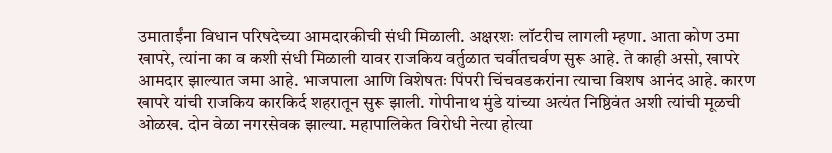उमाताईंना विधान परिषदेच्या आमदारकीची संधी मिळाली. अक्षरशः लॉटरीच लागली म्हणा. आता कोण उमा खापरे, त्यांना का व कशी संधी मिळाली यावर राजकिय वर्तुळात चर्वीतचर्वण सुरू आहे. ते काही असो, खापरे आमदार झाल्यात जमा आहे. भाजपाला आणि विशेषतः पिंपरी चिंचवडकरांना त्याचा विशष आनंद आहे. कारण खापरे यांची राजकिय कारकिर्द शहरातून सुरू झाली. गोपीनाथ मुंडे यांच्या अत्यंत निष्ठिवंत अशी त्यांची मूळची ओळख. दोन वेळा नगरसेवक झाल्या. महापालिकेत विरोधी नेत्या होत्या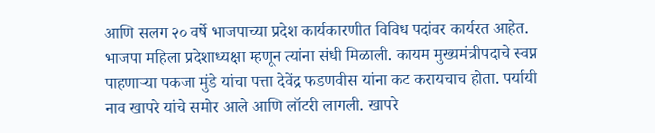आणि सलग २० वर्षे भाजपाच्या प्रदेश कार्यकारणीत विविध पदांवर कार्यरत आहेत. भाजपा महिला प्रदेशाध्यक्षा म्हणून त्यांना संधी मिळाली. कायम मुख्यमंत्रीपदाचे स्वप्न पाहणाऱ्या पकजा मुंडे यांचा पत्ता देवेंद्र फडणवीस यांना कट करायचाच होता. पर्यायी नाव खापरे यांचे समोर आले आणि लॉटरी लागली. खापरे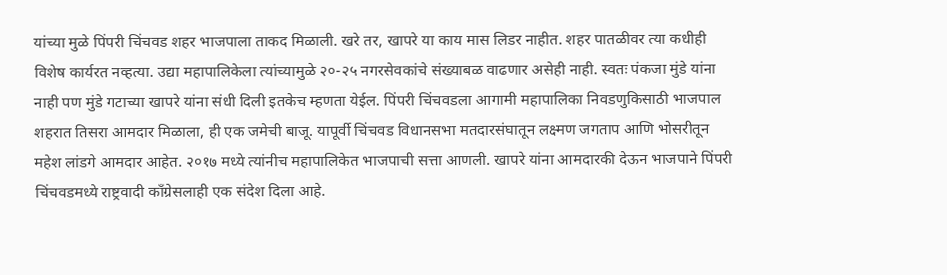यांच्या मुळे पिंपरी चिंचवड शहर भाजपाला ताकद मिळाली. खरे तर, खापरे या काय मास लिडर नाहीत. शहर पातळीवर त्या कधीही विशेष कार्यरत नव्हत्या. उद्या महापालिकेला त्यांच्यामुळे २०-२५ नगरसेवकांचे संख्याबळ वाढणार असेही नाही. स्वतः पंकजा मुंडे यांना नाही पण मुंडे गटाच्या खापरे यांना संधी दिली इतकेच म्हणता येईल. पिंपरी चिंचवडला आगामी महापालिका निवडणुकिसाठी भाजपाल शहरात तिसरा आमदार मिळाला, ही एक जमेची बाजू. यापूर्वी चिंचवड विधानसभा मतदारसंघातून लक्ष्मण जगताप आणि भोसरीतून महेश लांडगे आमदार आहेत. २०१७ मध्ये त्यांनीच महापालिकेत भाजपाची सत्ता आणली. खापरे यांना आमदारकी देऊन भाजपाने पिंपरी चिंचवडमध्ये राष्ट्रवादी काँग्रेसलाही एक संदेश दिला आहे.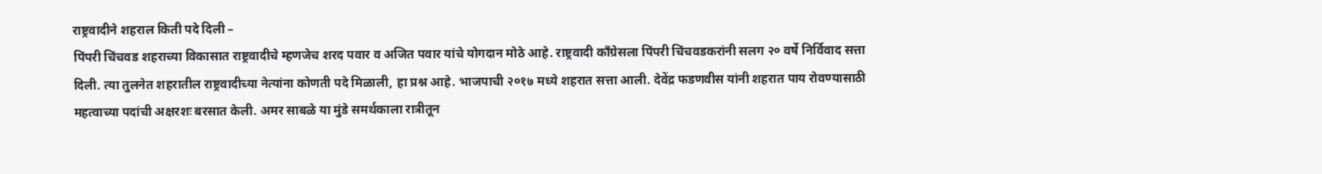राष्ट्रवादीने शहराल किती पदे दिली –
पिंपरी चिंचवड शहराच्या विकासात राष्ट्रवादीचे म्हणजेच शरद पवार व अजित पवार यांचे योगदान मोठे आहे. राष्ट्रवादी काँग्रेसला पिंपरी चिंचवडकरांनी सलग २० वर्षे निर्विवाद सत्ता दिली. त्या तुलनेत शहरातील राष्ट्रवादीच्या नेत्यांना कोणती पदे मिळाली, हा प्रश्न आहे. भाजपाची २०१७ मध्ये शहरात सत्ता आली. देवेंद्र फडणवीस यांनी शहरात पाय रोवण्यासाठी महत्वाच्या पदांची अक्षरशः बरसात केली. अमर साबळे या मुंडे समर्थकाला रात्रीतून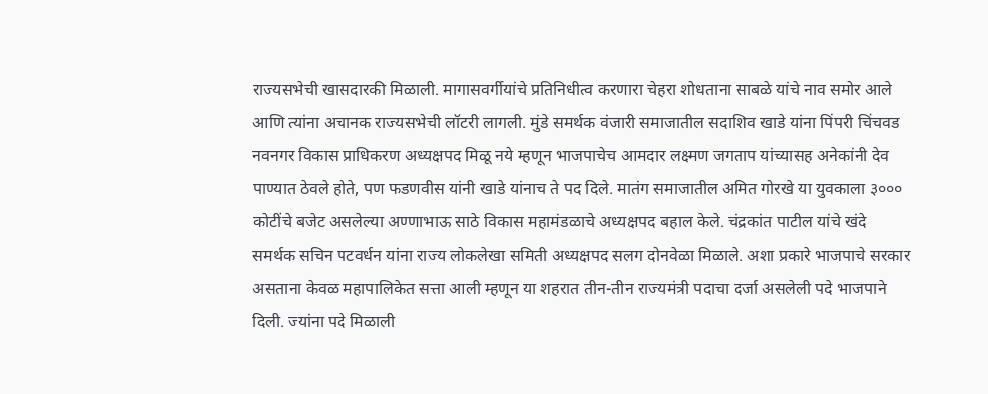राज्यसभेची खासदारकी मिळाली. मागासवर्गीयांचे प्रतिनिधीत्व करणारा चेहरा शोधताना साबळे यांचे नाव समोर आले आणि त्यांना अचानक राज्यसभेची लॉटरी लागली. मुंडे समर्थक वंजारी समाजातील सदाशिव खाडे यांना पिंपरी चिंचवड नवनगर विकास प्राधिकरण अध्यक्षपद मिळू नये म्हणून भाजपाचेच आमदार लक्ष्मण जगताप यांच्यासह अनेकांनी देव पाण्यात ठेवले होते, पण फडणवीस यांनी खाडे यांनाच ते पद दिले. मातंग समाजातील अमित गोरखे या युवकाला ३००० कोटींचे बजेट असलेल्या अण्णाभाऊ साठे विकास महामंडळाचे अध्यक्षपद बहाल केले. चंद्रकांत पाटील यांचे खंदे समर्थक सचिन पटवर्धन यांना राज्य लोकलेखा समिती अध्यक्षपद सलग दोनवेळा मिळाले. अशा प्रकारे भाजपाचे सरकार असताना केवळ महापालिकेत सत्ता आली म्हणून या शहरात तीन-तीन राज्यमंत्री पदाचा दर्जा असलेली पदे भाजपाने दिली. ज्यांना पदे मिळाली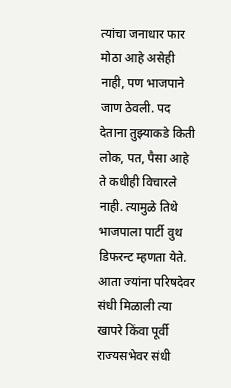त्यांचा जनाधार फार मोठा आहे असेही नाही, पण भाजपाने जाण ठेवली. पद देताना तुझ्याकडे किती लोक, पत, पैसा आहे ते कधीही विचारले नाही. त्यामुळे तिथे भाजपाला पार्टी वुथ डिफरन्ट म्हणता येते. आता ज्यांना परिषदेवर संधी मिळाली त्या खापरे किंवा पूर्वी राज्यसभेवर संधी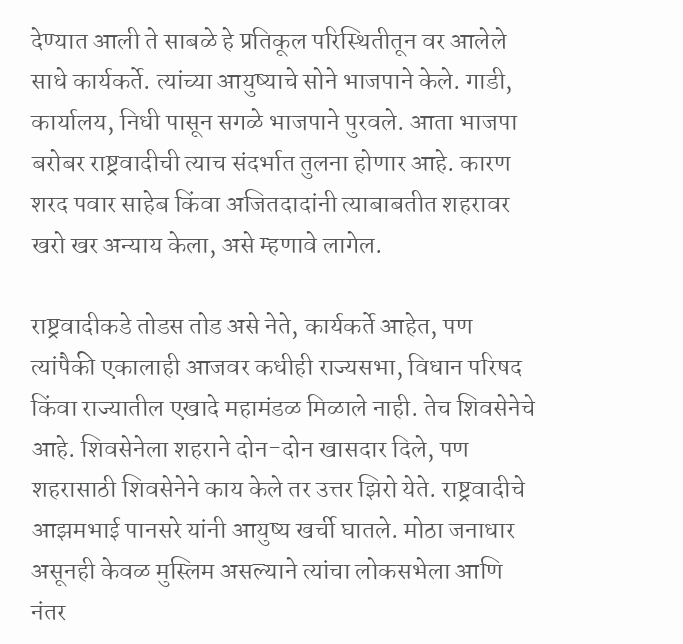देण्यात आली ते साबळे हे प्रतिकूल परिस्थितीतून वर आलेले साधे कार्यकर्ते. त्यांच्या आयुष्याचे सोने भाजपाने केले. गाडी, कार्यालय, निधी पासून सगळे भाजपाने पुरवले. आता भाजपा बरोबर राष्ट्रवादीची त्याच संदर्भात तुलना होणार आहे. कारण शरद पवार साहेब किंवा अजितदादांनी त्याबाबतीत शहरावर खरो खर अन्याय केला, असे म्हणावे लागेल.

राष्ट्रवादीकडे तोडस तोड असे नेते, कार्यकर्ते आहेत, पण त्यांपैकी एकालाही आजवर कधीही राज्यसभा, विधान परिषद किंवा राज्यातील एखादे महामंडळ मिळाले नाही. तेच शिवसेनेचे आहे. शिवसेनेला शहराने दोन-दोन खासदार दिले, पण शहरासाठी शिवसेनेने काय केले तर उत्तर झिरो येते. राष्ट्रवादीचे आझमभाई पानसरे यांनी आयुष्य खर्ची घातले. मोठा जनाधार असूनही केवळ मुस्लिम असल्याने त्यांचा लोकसभेला आणि नंतर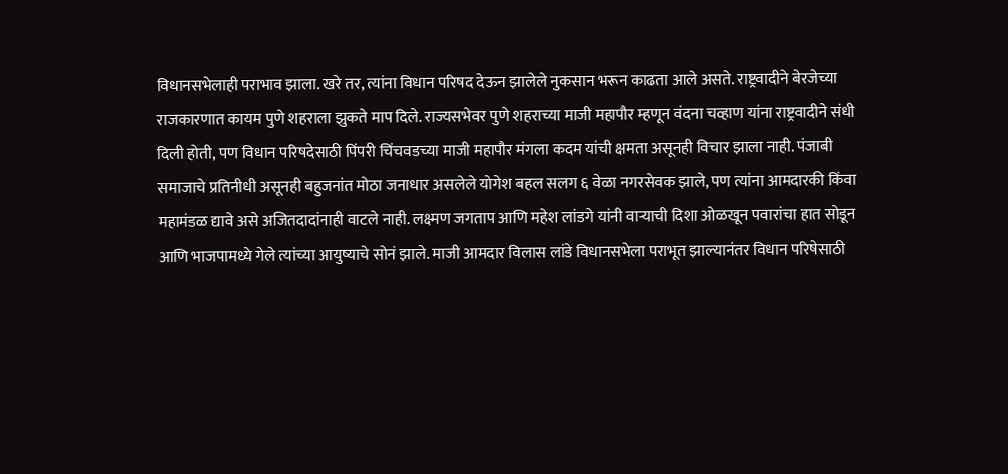विधानसभेलाही पराभाव झाला. खरे तर, त्यांना विधान परिषद देऊन झालेले नुकसान भरून काढता आले असते. राष्ट्रवादीने बेरजेच्या राजकारणात कायम पुणे शहराला झुकते माप दिले. राज्यसभेवर पुणे शहराच्या माजी महापौर म्हणून वंदना चव्हाण यांना राष्ट्रवादीने संधी दिली होती, पण विधान परिषदेसाठी पिंपरी चिंचवडच्या माजी महापौर मंगला कदम यांची क्षमता असूनही विचार झाला नाही. पंजाबी समाजाचे प्रतिनीधी असूनही बहुजनांत मोठा जनाधार असलेले योगेश बहल सलग ६ वेळा नगरसेवक झाले, पण त्यांना आमदारकी किंवा महामंडळ द्यावे असे अजितदादांनाही वाटले नाही. लक्ष्मण जगताप आणि महेश लांडगे यांनी वाऱ्याची दिशा ओळखून पवारांचा हात सोडून आणि भाजपामध्ये गेले त्यांच्या आयुष्याचे सोनं झाले. माजी आमदार विलास लांडे विधानसभेला पराभूत झाल्यानंतर विधान परिषेसाठी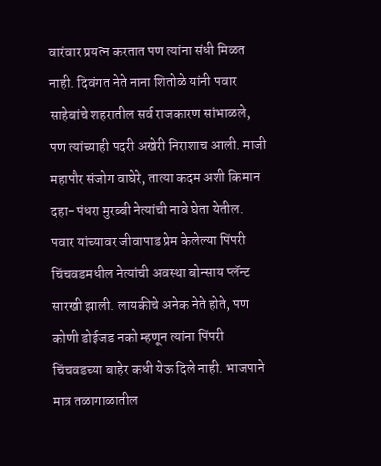वारंवार प्रयत्न करतात पण त्यांना संधी मिळत नाही. दिवंगत नेते नाना शितोळे यांनी पवार साहेबांचे शहरातील सर्व राजकारण सांभाळले, पण त्यांच्याही पदरी अखेरी निराशाच आली. माजी महापौर संजोग वाघेरे, तात्या कदम अशी किमान दहा-पंधरा मुरब्बी नेत्यांची नावे घेता येतील. पवार यांच्यावर जीवापाड प्रेम केलेल्या पिंपरी चिंचवडमधील नेत्यांची अवस्था बोन्साय प्लॅन्ट सारखी झाली. लायकीचे अनेक नेते होते, पण कोणी डोईजड नको म्हणून त्यांना पिंपरी चिंचवडच्या बाहेर कधी येऊ दिले नाही. भाजपाने मात्र तळागाळातील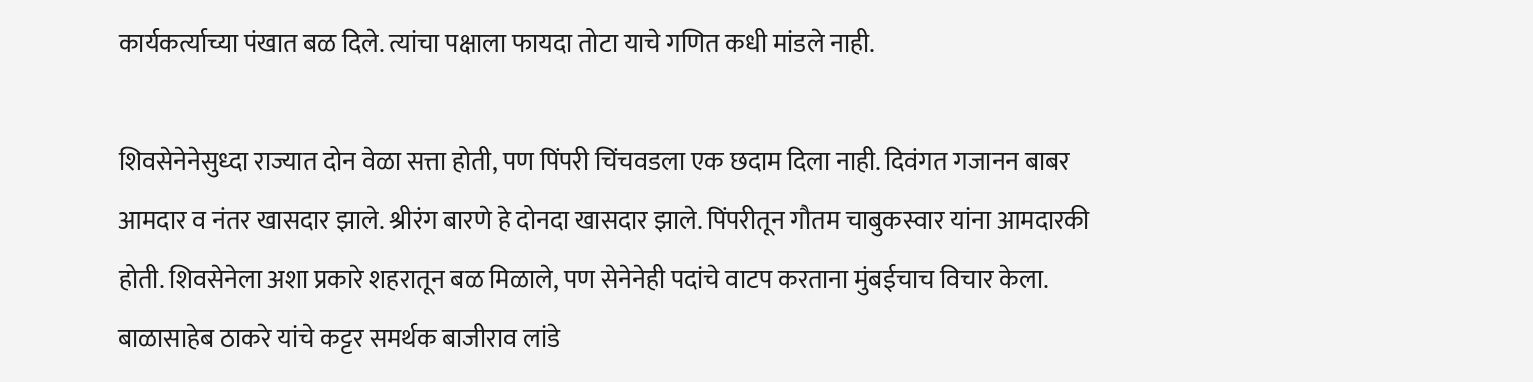कार्यकर्त्याच्या पंखात बळ दिले. त्यांचा पक्षाला फायदा तोटा याचे गणित कधी मांडले नाही.

शिवसेनेनेसुध्दा राज्यात दोन वेळा सत्ता होती, पण पिंपरी चिंचवडला एक छदाम दिला नाही. दिवंगत गजानन बाबर आमदार व नंतर खासदार झाले. श्रीरंग बारणे हे दोनदा खासदार झाले. पिंपरीतून गौतम चाबुकस्वार यांना आमदारकी होती. शिवसेनेला अशा प्रकारे शहरातून बळ मिळाले, पण सेनेनेही पदांचे वाटप करताना मुंबईचाच विचार केला. बाळासाहेब ठाकरे यांचे कट्टर समर्थक बाजीराव लांडे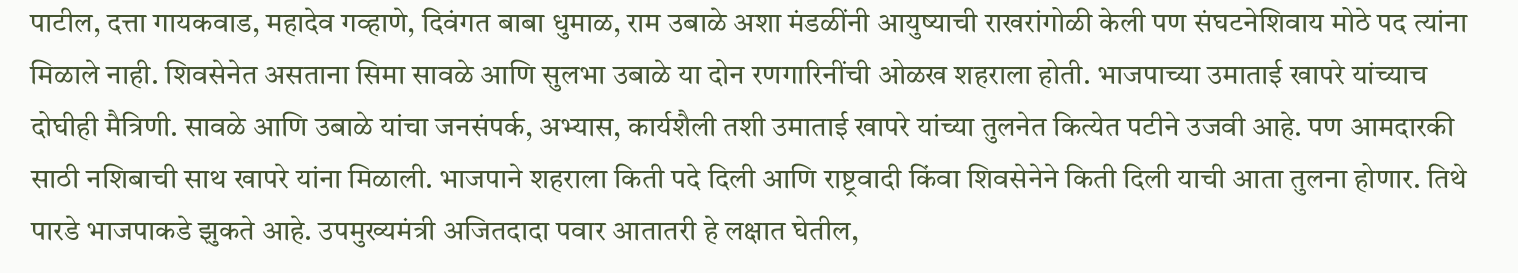पाटील, दत्ता गायकवाड, महादेव गव्हाणे, दिवंगत बाबा धुमाळ, राम उबाळे अशा मंडळींनी आयुष्याची राखरांगोळी केली पण संघटनेशिवाय मोठे पद त्यांना मिळाले नाही. शिवसेनेत असताना सिमा सावळे आणि सुलभा उबाळे या दोन रणगारिनींची ओळख शहराला होती. भाजपाच्या उमाताई खापरे यांच्याच दोघीही मैत्रिणी. सावळे आणि उबाळे यांचा जनसंपर्क, अभ्यास, कार्यशैली तशी उमाताई खापरे यांच्या तुलनेत कित्येत पटीने उजवी आहे. पण आमदारकी साठी नशिबाची साथ खापरे यांना मिळाली. भाजपाने शहराला किती पदे दिली आणि राष्ट्रवादी किंवा शिवसेनेने किती दिली याची आता तुलना होणार. तिथे पारडे भाजपाकडे झुकते आहे. उपमुख्यमंत्री अजितदादा पवार आतातरी हे लक्षात घेतील,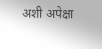अशी अपेक्षा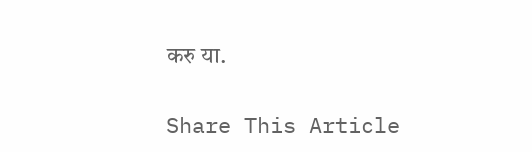करु या.

Share This Article